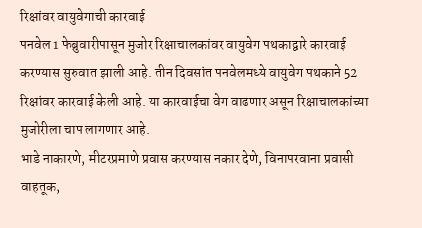रिक्षांवर वायुवेगाची कारवाई
पनवेल 1 फेब्रुवारीपासून मुजोर रिक्षाचालकांवर वायुवेग पथकाद्वारे कारवाई करण्यास सुरुवात झाली आहे. तीन दिवसांत पनवेलमध्ये वायुवेग पथकाने 52 रिक्षांवर कारवाई केली आहे. या कारवाईचा वेग वाढणार असून रिक्षाचालकांच्या मुजोरीला चाप लागणार आहे.
भाडे नाकारणे, मीटरप्रमाणे प्रवास करण्यास नकार देणे, विनापरवाना प्रवासी वाहतूक,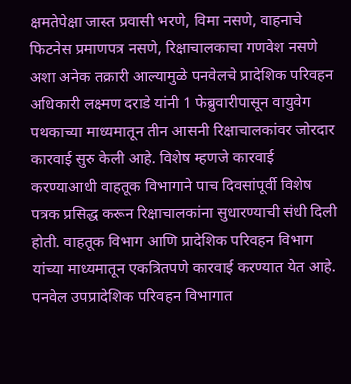क्षमतेपेक्षा जास्त प्रवासी भरणे, विमा नसणे, वाहनाचे फिटनेस प्रमाणपत्र नसणे, रिक्षाचालकाचा गणवेश नसणे अशा अनेक तक्रारी आल्यामुळे पनवेलचे प्रादेशिक परिवहन अधिकारी लक्ष्मण दराडे यांनी 1 फेब्रुवारीपासून वायुवेग पथकाच्या माध्यमातून तीन आसनी रिक्षाचालकांवर जोरदार कारवाई सुरु केली आहे. विशेष म्हणजे कारवाई करण्याआधी वाहतूक विभागाने पाच दिवसांपूर्वी विशेष पत्रक प्रसिद्ध करून रिक्षाचालकांना सुधारण्याची संधी दिली होती. वाहतूक विभाग आणि प्रादेशिक परिवहन विभाग यांच्या माध्यमातून एकत्रितपणे कारवाई करण्यात येत आहे.
पनवेल उपप्रादेशिक परिवहन विभागात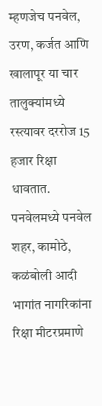म्हणजेच पनवेल, उरण, कर्जत आणि खालापूर या चार तालुक्यांमध्ये रस्त्यावर दररोज 15 हजार रिक्षा धावतात. पनवेलमध्ये पनवेल शहर, कामोठे, कळंबोली आदी भागांत नागरिकांना रिक्षा मीटरप्रमाणे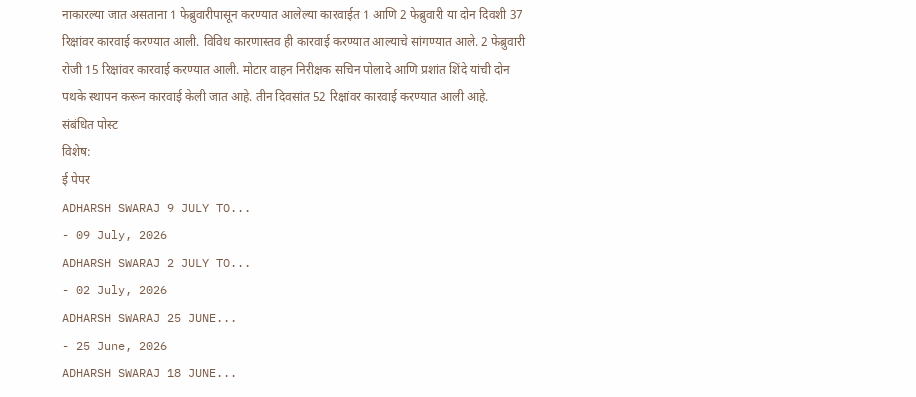नाकारल्या जात असताना 1 फेब्रुवारीपासून करण्यात आलेल्या कारवाईत 1 आणि 2 फेब्रुवारी या दोन दिवशी 37 रिक्षांवर कारवाई करण्यात आली. विविध कारणास्तव ही कारवाई करण्यात आल्याचे सांगण्यात आले. 2 फेब्रुवारी रोजी 15 रिक्षांवर कारवाई करण्यात आली. मोटार वाहन निरीक्षक सचिन पोलादे आणि प्रशांत शिंदे यांची दोन पथके स्थापन करून कारवाई केली जात आहे. तीन दिवसांत 52 रिक्षांवर कारवाई करण्यात आली आहे.
संबंधित पोस्ट
विशेष:
ई पेपर
ADHARSH SWARAJ 9 JULY TO...
- 09 July, 2026
ADHARSH SWARAJ 2 JULY TO...
- 02 July, 2026
ADHARSH SWARAJ 25 JUNE...
- 25 June, 2026
ADHARSH SWARAJ 18 JUNE...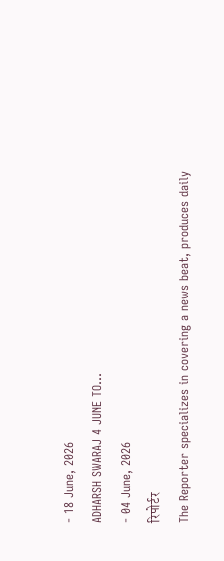- 18 June, 2026
ADHARSH SWARAJ 4 JUNE TO...
- 04 June, 2026
रिपोर्टर
The Reporter specializes in covering a news beat, produces daily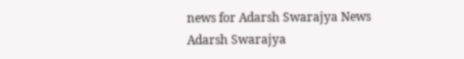news for Adarsh Swarajya News
Adarsh Swarajya